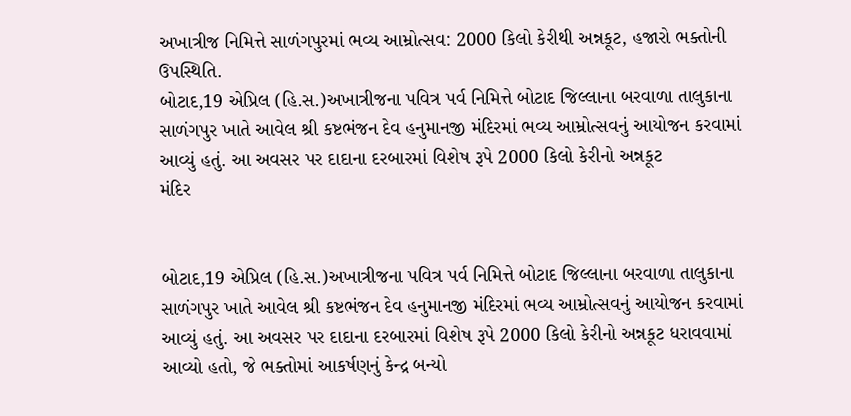અખાત્રીજ નિમિત્તે સાળંગપુરમાં ભવ્ય આમ્રોત્સવ: 2000 કિલો કેરીથી અન્નકૂટ, હજારો ભક્તોની ઉપસ્થિતિ.
બોટાદ,19 એપ્રિલ (હિ.સ.)અખાત્રીજના પવિત્ર પર્વ નિમિત્તે બોટાદ જિલ્લાના બરવાળા તાલુકાના સાળંગપુર ખાતે આવેલ શ્રી કષ્ટભંજન દેવ હનુમાનજી મંદિરમાં ભવ્ય આમ્રોત્સવનું આયોજન કરવામાં આવ્યું હતું. આ અવસર પર દાદાના દરબારમાં વિશેષ રૂપે 2000 કિલો કેરીનો અન્નકૂટ
મંદિર


બોટાદ,19 એપ્રિલ (હિ.સ.)અખાત્રીજના પવિત્ર પર્વ નિમિત્તે બોટાદ જિલ્લાના બરવાળા તાલુકાના સાળંગપુર ખાતે આવેલ શ્રી કષ્ટભંજન દેવ હનુમાનજી મંદિરમાં ભવ્ય આમ્રોત્સવનું આયોજન કરવામાં આવ્યું હતું. આ અવસર પર દાદાના દરબારમાં વિશેષ રૂપે 2000 કિલો કેરીનો અન્નકૂટ ધરાવવામાં આવ્યો હતો, જે ભક્તોમાં આકર્ષણનું કેન્દ્ર બન્યો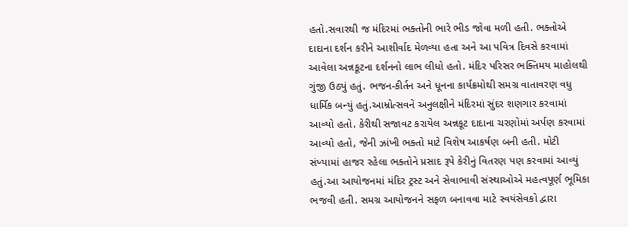હતો.સવારથી જ મંદિરમાં ભક્તોની ભારે ભીડ જોવા મળી હતી. ભક્તોએ દાદાના દર્શન કરીને આશીર્વાદ મેળવ્યા હતા અને આ પવિત્ર દિવસે કરવામાં આવેલા અન્નકૂટના દર્શનનો લાભ લીધો હતો. મંદિર પરિસર ભક્તિમય માહોલથી ગુંજી ઉઠ્યું હતું. ભજન-કીર્તન અને ધૂનના કાર્યક્રમોથી સમગ્ર વાતાવરણ વધુ ધાર્મિક બન્યું હતું.આમ્રોત્સવને અનુલક્ષીને મંદિરમાં સુંદર શણગાર કરવામાં આવ્યો હતો. કેરીથી સજાવટ કરાયેલ અન્નકૂટ દાદાના ચરણોમાં અર્પણ કરવામાં આવ્યો હતો, જેની ઝાંખી ભક્તો માટે વિશેષ આકર્ષણ બની હતી. મોટી સંખ્યામાં હાજર રહેલા ભક્તોને પ્રસાદ રૂપે કેરીનું વિતરણ પણ કરવામાં આવ્યું હતું.આ આયોજનમાં મંદિર ટ્રસ્ટ અને સેવાભાવી સંસ્થાઓએ મહત્વપૂર્ણ ભૂમિકા ભજવી હતી. સમગ્ર આયોજનને સફળ બનાવવા માટે સ્વયંસેવકો દ્વારા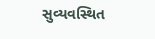સુવ્યવસ્થિત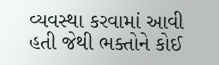વ્યવસ્થા કરવામાં આવી હતી જેથી ભક્તોને કોઈ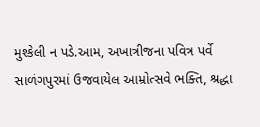મુશ્કેલી ન પડે.આમ, અખાત્રીજના પવિત્ર પર્વે સાળંગપુરમાં ઉજવાયેલ આમ્રોત્સવે ભક્તિ, શ્રદ્ધા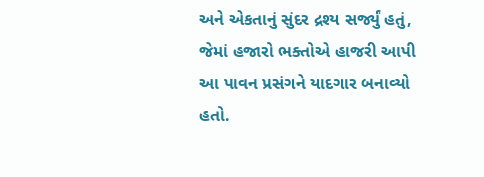અને એકતાનું સુંદર દ્રશ્ય સર્જ્યું હતું, જેમાં હજારો ભક્તોએ હાજરી આપી આ પાવન પ્રસંગને યાદગાર બનાવ્યો હતો.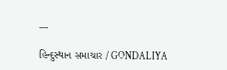---

હિન્દુસ્થાન સમાચાર / GONDALIYA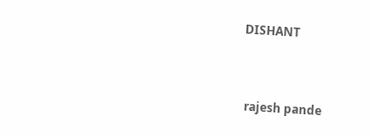DISHANT


 rajesh pande